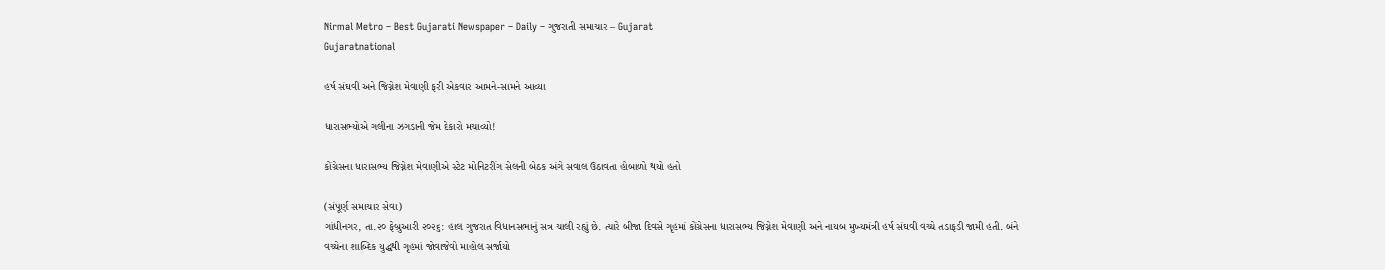Nirmal Metro – Best Gujarati Newspaper – Daily – ગુજરાતી સમાચાર – Gujarat
Gujaratnational

હર્ષ સંઘવી અને જિગ્નેશ મેવાણી ફરી એકવાર આમને-સામને આવ્યા

ધારાસભ્યોએ ગલીના ઝગડાની જેમ દેકારો મચાવ્યો!

કોંગ્રેસના ધારાસભ્ય જિગ્નેશ મેવાણીએ સ્ટેટ મોનિટરીંગ સેલની બેઠક અંગે સવાલ ઉઠાવતા હોબાળો થયો હતો

(સંપૂર્ણ સમાચાર સેવા)
ગાંધીનગર, તા.૨૦ ફેબ્રુઆરી ૨૦૨૬: હાલ ગુજરાત વિધાનસભાનું સત્ર ચાલી રહ્યું છે. ત્યારે બીજા દિવસે ગૃહમાં કોંગ્રેસના ધારાસભ્ય જિગ્નેશ મેવાણી અને નાયબ મુખ્યમંત્રી હર્ષ સંઘવી વચ્ચે તડાફડી જામી હતી. બંને વચ્ચેના શાબ્દિક યુદ્ધથી ગૃહમાં જોવાજેવો માહોલ સર્જાયો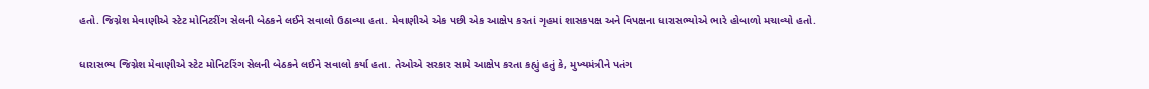હતો. જિગ્નેશ મેવાણીએ સ્ટેટ મોનિટરીંગ સેલની બેઠકને લઈને સવાલો ઉઠાવ્યા હતા. મેવાણીએ એક પછી એક આક્ષેપ કરતાં ગૃહમાં શાસકપક્ષ અને વિપક્ષના ધારાસભ્યોએ ભારે હોબાળો મચાવ્યો હતો.

ધારાસભ્ય જિગ્નેશ મેવાણીએ સ્ટેટ મોનિટરિંગ સેલની બેઠકને લઈને સવાલો કર્યા હતા. તેઓએ સરકાર સામે આક્ષેપ કરતા કહ્યું હતું કે, મુખ્યમંત્રીને પતંગ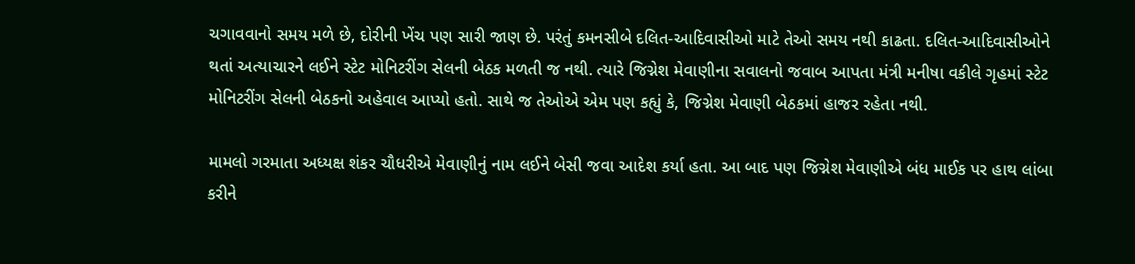ચગાવવાનો સમય મળે છે, દોરીની ખેંચ પણ સારી જાણ છે. પરંતું કમનસીબે દલિત-આદિવાસીઓ માટે તેઓ સમય નથી કાઢતા. દલિત-આદિવાસીઓને થતાં અત્યાચારને લઈને સ્ટેટ મોનિટરીંગ સેલની બેઠક મળતી જ નથી. ત્યારે જિગ્નેશ મેવાણીના સવાલનો જવાબ આપતા મંત્રી મનીષા વકીલે ગૃહમાં સ્ટેટ મોનિટરીંગ સેલની બેઠકનો અહેવાલ આપ્યો હતો. સાથે જ તેઓએ એમ પણ કહ્યું કે, જિગ્નેશ મેવાણી બેઠકમાં હાજર રહેતા નથી.

મામલો ગરમાતા અધ્યક્ષ શંકર ચૌધરીએ મેવાણીનું નામ લઈને બેસી જવા આદેશ કર્યા હતા. આ બાદ પણ જિગ્નેશ મેવાણીએ બંધ માઈક પર હાથ લાંબા કરીને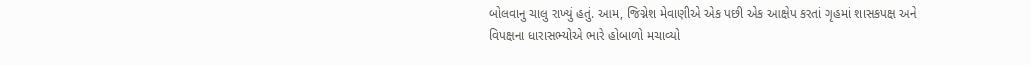બોલવાનુ ચાલુ રાખ્યું હતું. આમ, જિગ્નેશ મેવાણીએ એક પછી એક આક્ષેપ કરતાં ગૃહમાં શાસકપક્ષ અને વિપક્ષના ધારાસભ્યોએ ભારે હોબાળો મચાવ્યો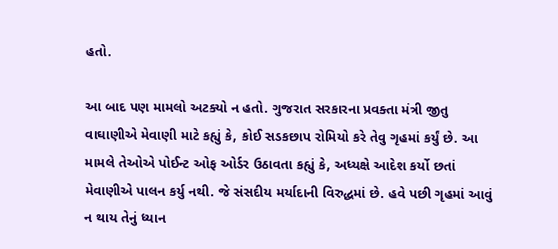હતો.

આ બાદ પણ મામલો અટક્યો ન હતો. ગુજરાત સરકારના પ્રવક્તા મંત્રી જીતુ વાઘાણીએ મેવાણી માટે કહ્યું કે, કોઈ સડકછાપ રોમિયો કરે તેવુ ગૃહમાં કર્યું છે. આ મામલે તેઓએ પોઈન્ટ ઓફ ઓર્ડર ઉઠાવતા કહ્યું કે, અધ્યક્ષે આદેશ કર્યો છતાં મેવાણીએ પાલન કર્યુ નથી. જે સંસદીય મર્યાદાની વિરુદ્ધમાં છે. હવે પછી ગૃહમાં આવું ન થાય તેનું ધ્યાન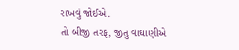રાખવું જોઈએ.
તો બીજી તરફ, જીતુ વાઘાણીએ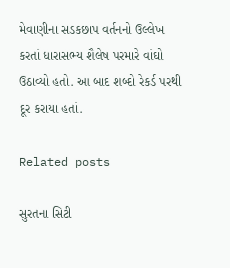મેવાણીના સડકછાપ વર્તનનો ઉલ્લેખ કરતાં ધારાસભ્ય શૈલેષ પરમારે વાંઘો ઉઠાવ્યો હતો. આ બાદ શબ્દો રેકર્ડ પરથી દૂર કરાયા હતાં.

Related posts

સુરતના સિટી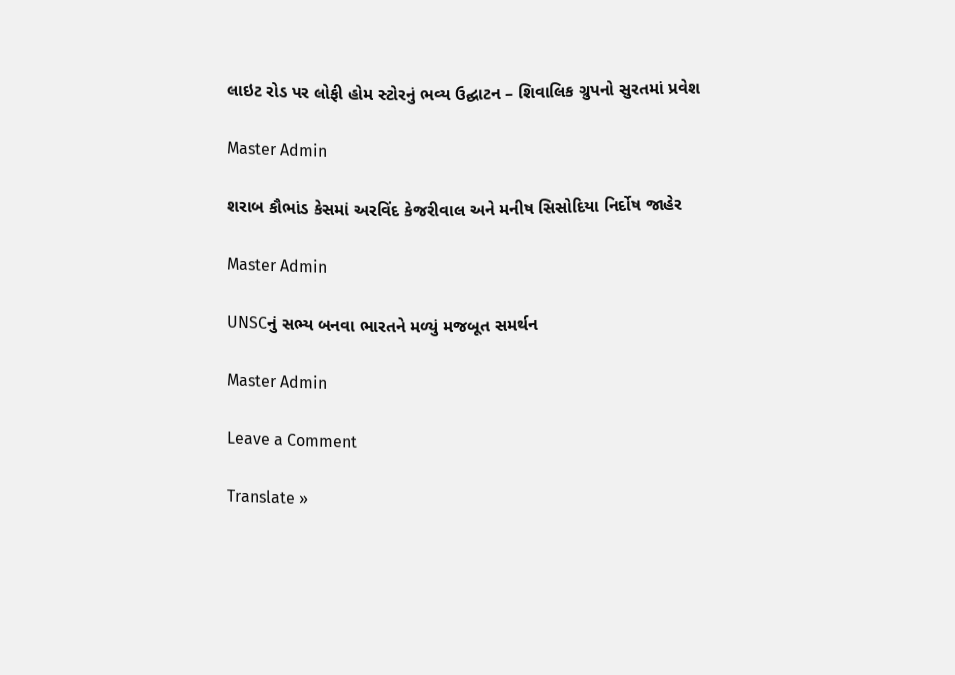લાઇટ રોડ પર લોફી હોમ સ્ટોરનું ભવ્ય ઉદ્ઘાટન – શિવાલિક ગ્રુપનો સુરતમાં પ્રવેશ

Master Admin

શરાબ કૌભાંડ કેસમાં અરવિંદ કેજરીવાલ અને મનીષ સિસોદિયા નિર્દોષ જાહેર

Master Admin

UNSCનું સભ્ય બનવા ભારતને મળ્યું મજબૂત સમર્થન

Master Admin

Leave a Comment

Translate »